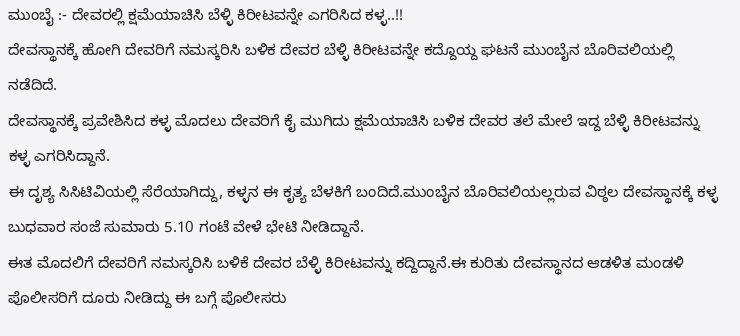ಮುಂಬೈ :- ದೇವರಲ್ಲಿ ಕ್ಷಮೆಯಾಚಿಸಿ ಬೆಳ್ಳಿ ಕಿರೀಟವನ್ನೇ ಎಗರಿಸಿದ ಕಳ್ಳ..!!
ದೇವಸ್ಥಾನಕ್ಕೆ ಹೋಗಿ ದೇವರಿಗೆ ನಮಸ್ಕರಿಸಿ ಬಳಿಕ ದೇವರ ಬೆಳ್ಳಿ ಕಿರೀಟವನ್ನೇ ಕದ್ದೊಯ್ದ ಘಟನೆ ಮುಂಬೈನ ಬೊರಿವಲಿಯಲ್ಲಿ ನಡೆದಿದೆ.
ದೇವಸ್ಥಾನಕ್ಕೆ ಪ್ರವೇಶಿಸಿದ ಕಳ್ಳ ಮೊದಲು ದೇವರಿಗೆ ಕೈ ಮುಗಿದು ಕ್ಷಮೆಯಾಚಿಸಿ ಬಳಿಕ ದೇವರ ತಲೆ ಮೇಲೆ ಇದ್ದ ಬೆಳ್ಳಿ ಕಿರೀಟವನ್ನು ಕಳ್ಳ ಎಗರಿಸಿದ್ದಾನೆ.
ಈ ದೃಶ್ಯ ಸಿಸಿಟಿವಿಯಲ್ಲಿ ಸೆರೆಯಾಗಿದ್ದು, ಕಳ್ಳನ ಈ ಕೃತ್ಯ ಬೆಳಕಿಗೆ ಬಂದಿದೆ.ಮುಂಬೈನ ಬೊರಿವಲಿಯಲ್ಲರುವ ವಿಠ್ಠಲ ದೇವಸ್ಥಾನಕ್ಕೆ ಕಳ್ಳ ಬುಧವಾರ ಸಂಜೆ ಸುಮಾರು 5.10 ಗಂಟೆ ವೇಳೆ ಭೇಟಿ ನೀಡಿದ್ದಾನೆ.
ಈತ ಮೊದಲಿಗೆ ದೇವರಿಗೆ ನಮಸ್ಕರಿಸಿ ಬಳಿಕೆ ದೇವರ ಬೆಳ್ಳಿ ಕಿರೀಟವನ್ನು ಕದ್ದಿದ್ದಾನೆ.ಈ ಕುರಿತು ದೇವಸ್ಥಾನದ ಆಡಳಿತ ಮಂಡಳಿ ಪೊಲೀಸರಿಗೆ ದೂರು ನೀಡಿದ್ದು ಈ ಬಗ್ಗೆ ಪೊಲೀಸರು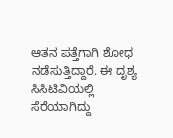ಆತನ ಪತ್ತೆಗಾಗಿ ಶೋಧ ನಡೆಸುತ್ತಿದ್ದಾರೆ. ಈ ದೃಶ್ಯ ಸಿಸಿಟಿವಿಯಲ್ಲಿ ಸೆರೆಯಾಗಿದ್ದು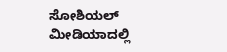ಸೋಶಿಯಲ್ ಮೀಡಿಯಾದಲ್ಲಿ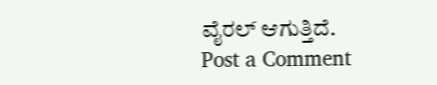ವೈರಲ್ ಆಗುತ್ತಿದೆ.
Post a Comment